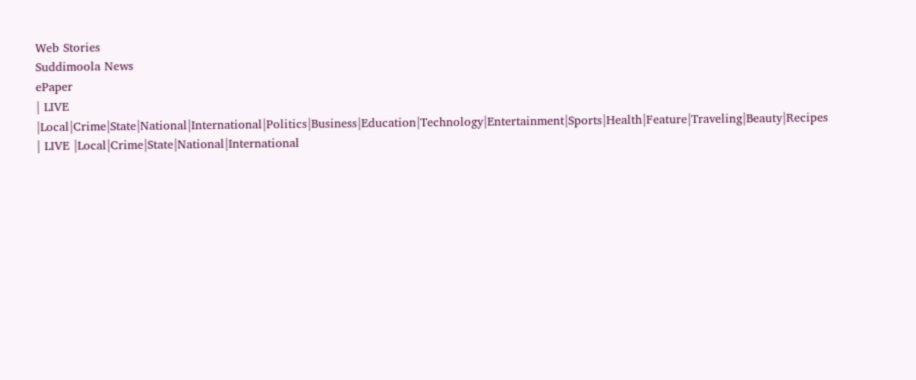Web Stories
Suddimoola News
ePaper
| LIVE |Local|Crime|State|National|International|Politics|Business|Education|Technology|Entertainment|Sports|Health|Feature|Traveling|Beauty|Recipes
| LIVE |Local|Crime|State|National|International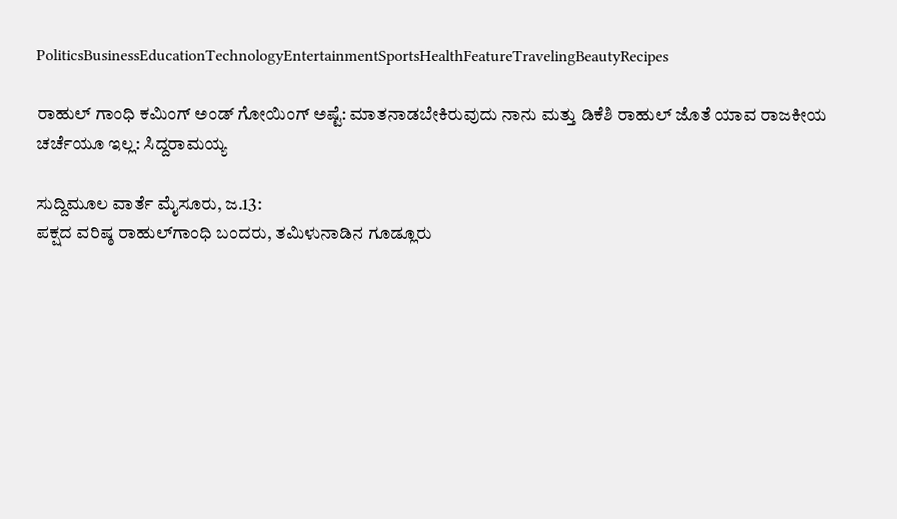PoliticsBusinessEducationTechnologyEntertainmentSportsHealthFeatureTravelingBeautyRecipes

ರಾಹುಲ್ ಗಾಂಧಿ ಕಮಿಂಗ್ ಅಂಡ್ ಗೋಯಿಂಗ್ ಅಷ್ಟೆ: ಮಾತನಾಡಬೇಕಿರುವುದು ನಾನು ಮತ್ತು ಡಿಕೆಶಿ ರಾಹುಲ್ ಜೊತೆ ಯಾವ ರಾಜಕೀಯ ಚರ್ಚೆಯೂ ಇಲ್ಲ: ಸಿದ್ದರಾಮಯ್ಯ

ಸುದ್ದಿಮೂಲ ವಾರ್ತೆ ಮೈಸೂರು, ಜ.13:
ಪಕ್ಷದ ವರಿಷ್ಠ ರಾಹುಲ್‌ಗಾಂಧಿ ಬಂದರು, ತಮಿಳುನಾಡಿನ ಗೂಡ್ಲೂರು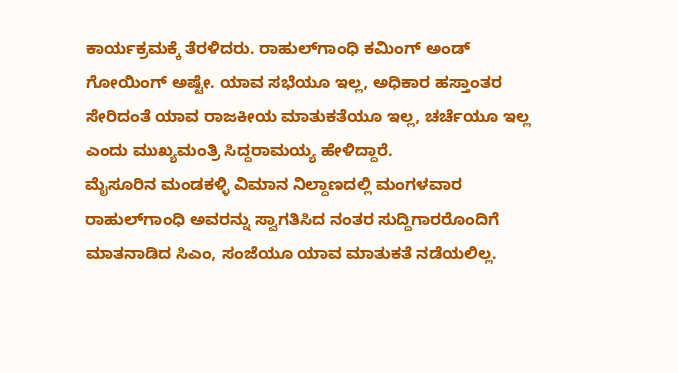ಕಾರ್ಯಕ್ರಮಕ್ಕೆ ತೆರಳಿದರು. ರಾಹುಲ್‌ಗಾಂಧಿ ಕಮಿಂಗ್ ಅಂಡ್ ಗೋಯಿಂಗ್ ಅಷ್ಟೇ. ಯಾವ ಸಭೆಯೂ ಇಲ್ಲ, ಅಧಿಕಾರ ಹಸ್ತಾಂತರ ಸೇರಿದಂತೆ ಯಾವ ರಾಜಕೀಯ ಮಾತುಕತೆಯೂ ಇಲ್ಲ, ಚರ್ಚೆಯೂ ಇಲ್ಲ ಎಂದು ಮುಖ್ಯಮಂತ್ರಿ ಸಿದ್ದರಾಮಯ್ಯ ಹೇಳಿದ್ದಾರೆ.
ಮೈಸೂರಿನ ಮಂಡಕಳ್ಳಿ ವಿಮಾನ ನಿಲ್ದಾಣದಲ್ಲಿ ಮಂಗಳವಾರ ರಾಹುಲ್‌ಗಾಂಧಿ ಅವರನ್ನು ಸ್ವಾಗತಿಸಿದ ನಂತರ ಸುದ್ದಿಗಾರರೊಂದಿಗೆ ಮಾತನಾಡಿದ ಸಿಎಂ, ಸಂಜೆಯೂ ಯಾವ ಮಾತುಕತೆ ನಡೆಯಲಿಲ್ಲ.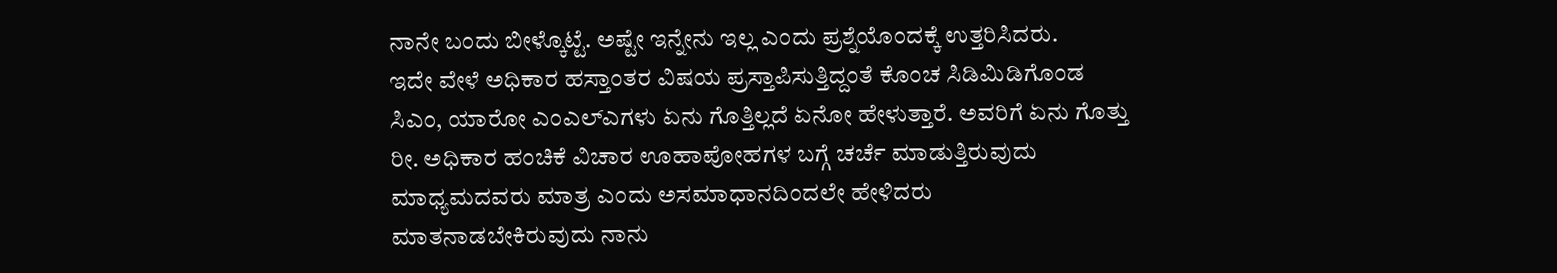ನಾನೇ ಬಂದು ಬೀಳ್ಕೊಟ್ಟೆ. ಅಷ್ಟೇ ಇನ್ನೇನು ಇಲ್ಲ ಎಂದು ಪ್ರಶ್ನೆಯೊಂದಕ್ಕೆ ಉತ್ತರಿಸಿದರು.
ಇದೇ ವೇಳೆ ಅಧಿಕಾರ ಹಸ್ತಾಂತರ ವಿಷಯ ಪ್ರಸ್ತಾಪಿಸುತ್ತಿದ್ದಂತೆ ಕೊಂಚ ಸಿಡಿಮಿಡಿಗೊಂಡ ಸಿಎಂ, ಯಾರೋ ಎಂಎಲ್ಎಗಳು ಏನು ಗೊತ್ತಿಲ್ಲದೆ ಏನೋ ಹೇಳುತ್ತಾರೆ. ಅವರಿಗೆ ಏನು ಗೊತ್ತು ರೀ. ಅಧಿಕಾರ ಹಂಚಿಕೆ ವಿಚಾರ ಊಹಾಪೋಹಗಳ ಬಗ್ಗೆ ಚರ್ಚೆ ಮಾಡುತ್ತಿರುವುದು ಮಾಧ್ಯಮದವರು ಮಾತ್ರ ಎಂದು ಅಸಮಾಧಾನದಿಂದಲೇ ಹೇಳಿದರು
ಮಾತನಾಡಬೇಕಿರುವುದು ನಾನು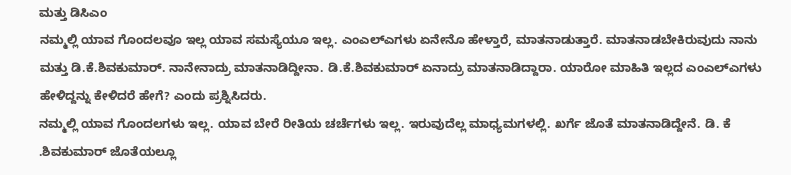ಮತ್ತು ಡಿಸಿಎಂ
ನಮ್ಮಲ್ಲಿ ಯಾವ ಗೊಂದಲವೂ ಇಲ್ಲ ಯಾವ ಸಮಸ್ಯೆಯೂ ಇಲ್ಲ. ಎಂಎಲ್ಎಗಳು ಏನೇನೊ ಹೇಳ್ತಾರೆ, ಮಾತನಾಡುತ್ತಾರೆ. ಮಾತನಾಡಬೇಕಿರುವುದು ನಾನು ಮತ್ತು ಡಿ.ಕೆ.ಶಿವಕುಮಾರ್. ನಾನೇನಾದ್ರು ಮಾತನಾಡಿದ್ದೀನಾ. ಡಿ.ಕೆ.ಶಿವಕುಮಾರ್ ಏನಾದ್ರು ಮಾತನಾಡಿದ್ದಾರಾ. ಯಾರೋ ಮಾಹಿತಿ ಇಲ್ಲದ ಎಂಎಲ್ಎಗಳು ಹೇಳಿದ್ದನ್ನು ಕೇಳಿದರೆ ಹೇಗೆ? ಎಂದು ಪ್ರಶ್ನಿಸಿದರು.
ನಮ್ಮಲ್ಲಿ ಯಾವ ಗೊಂದಲಗಳು ಇಲ್ಲ. ಯಾವ ಬೇರೆ ರೀತಿಯ ಚರ್ಚೆಗಳು ಇಲ್ಲ. ಇರುವುದೆಲ್ಲ ಮಾಧ್ಯಮಗಳಲ್ಲಿ. ಖರ್ಗೆ ಜೊತೆ ಮಾತನಾಡಿದ್ದೇನೆ. ಡಿ. ಕೆ .ಶಿವಕುಮಾರ್ ಜೊತೆಯಲ್ಲೂ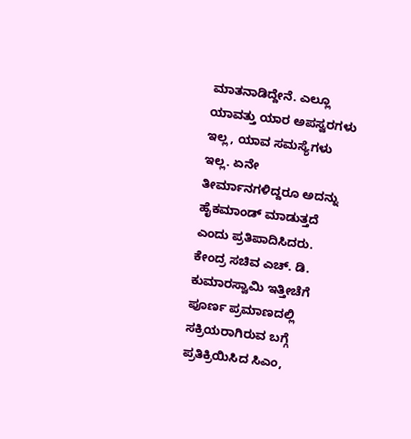ಮಾತನಾಡಿದ್ದೇನೆ. ಎಲ್ಲೂ ಯಾವತ್ತು ಯಾರ ಅಪಸ್ವರಗಳು ಇಲ್ಲ, ಯಾವ ಸಮಸ್ಯೆಗಳು ಇಲ್ಲ. ಏನೇ ತೀರ್ಮಾನಗಳಿದ್ದರೂ ಅದನ್ನು ಹೈಕಮಾಂಡ್ ಮಾಡುತ್ತದೆ ಎಂದು ಪ್ರತಿಪಾದಿಸಿದರು.
ಕೇಂದ್ರ ಸಚಿವ ಎಚ್. ಡಿ. ಕುಮಾರಸ್ವಾಮಿ ಇತ್ತೀಚೆಗೆ ಪೂರ್ಣ ಪ್ರಮಾಣದಲ್ಲಿ ಸಕ್ರಿಯರಾಗಿರುವ ಬಗ್ಗೆ ಪ್ರತಿಕ್ರಿಯಿಸಿದ ಸಿಎಂ,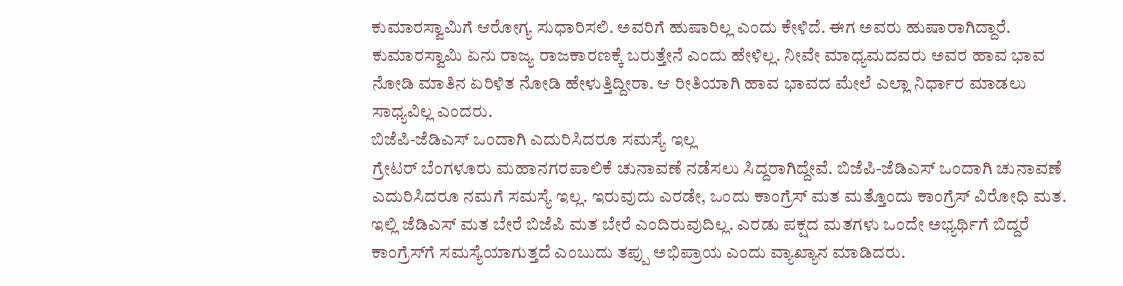ಕುಮಾರಸ್ವಾಮಿಗೆ ಆರೋಗ್ಯ ಸುಧಾರಿಸಲಿ. ಅವರಿಗೆ ಹುಷಾರಿಲ್ಲ ಎಂದು ಕೇಳಿದೆ. ಈಗ ಅವರು ಹುಷಾರಾಗಿದ್ದಾರೆ. ಕುಮಾರಸ್ವಾಮಿ ಏನು ರಾಜ್ಯ ರಾಜಕಾರಣಕ್ಕೆ ಬರುತ್ತೇನೆ ಎಂದು ಹೇಳಿಲ್ಲ. ನೀವೇ ಮಾಧ್ಯಮದವರು ಅವರ ಹಾವ ಭಾವ ನೋಡಿ ಮಾತಿನ ಏರಿಳಿತ ನೋಡಿ ಹೇಳುತ್ತಿದ್ದೀರಾ. ಆ ರೀತಿಯಾಗಿ ಹಾವ ಭಾವದ ಮೇಲೆ ಎಲ್ಲಾ ನಿರ್ಧಾರ ಮಾಡಲು ಸಾಧ್ಯವಿಲ್ಲ ಎಂದರು.
ಬಿಜೆಪಿ-ಜೆಡಿಎಸ್ ಒಂದಾಗಿ ಎದುರಿಸಿದರೂ ಸಮಸ್ಯೆ ಇಲ್ಲ
ಗ್ರೇಟರ್ ಬೆಂಗಳೂರು ಮಹಾನಗರಪಾಲಿಕೆ ಚುನಾವಣೆ ನಡೆಸಲು ಸಿದ್ದರಾಗಿದ್ದೇವೆ. ಬಿಜೆಪಿ-ಜೆಡಿಎಸ್ ಒಂದಾಗಿ ಚುನಾವಣೆ ಎದುರಿಸಿದರೂ ನಮಗೆ ಸಮಸ್ಯೆ ಇಲ್ಲ. ಇರುವುದು ಎರಡೇ, ಒಂದು ಕಾಂಗ್ರೆಸ್ ಮತ ಮತ್ತೊಂದು ಕಾಂಗ್ರೆಸ್ ವಿರೋಧಿ ಮತ. ಇಲ್ಲಿ ಜೆಡಿಎಸ್ ಮತ ಬೇರೆ ಬಿಜೆಪಿ ಮತ ಬೇರೆ ಎಂದಿರುವುದಿಲ್ಲ. ಎರಡು ಪಕ್ಷದ ಮತಗಳು ಒಂದೇ ಅಭ್ಯರ್ಥಿಗೆ ಬಿದ್ದರೆ ಕಾಂಗ್ರೆಸ್‌ಗೆ ಸಮಸ್ಯೆಯಾಗುತ್ತದೆ ಎಂಬುದು ತಪ್ಪು ಅಭಿಪ್ರಾಯ ಎಂದು ವ್ಯಾಖ್ಯಾನ ಮಾಡಿದರು.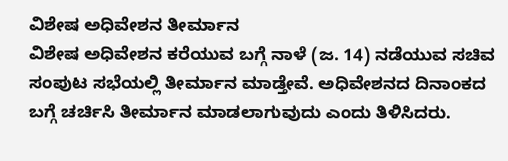ವಿಶೇಷ ಅಧಿವೇಶನ ತೀರ್ಮಾನ
ವಿಶೇಷ ಅಧಿವೇಶನ ಕರೆಯುವ ಬಗ್ಗೆ ನಾಳೆ (ಜ. 14) ನಡೆಯುವ ಸಚಿವ ಸಂಪುಟ ಸಭೆಯಲ್ಲಿ ತೀರ್ಮಾನ ಮಾಡ್ತೇವೆ. ಅಧಿವೇಶನದ ದಿನಾಂಕದ ಬಗ್ಗೆ ಚರ್ಚಿಸಿ ತೀರ್ಮಾನ ಮಾಡಲಾಗುವುದು ಎಂದು ತಿಳಿಸಿದರು.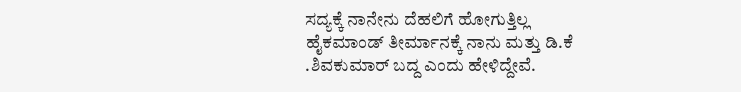ಸದ್ಯಕ್ಕೆ ನಾನೇನು ದೆಹಲಿಗೆ ಹೋಗುತ್ತಿಲ್ಲ
ಹೈಕಮಾಂಡ್ ತೀರ್ಮಾನಕ್ಕೆ ನಾನು ಮತ್ತು ಡಿ.ಕೆ .ಶಿವಕುಮಾರ್ ಬದ್ದ ಎಂದು ಹೇಳಿದ್ದೇವೆ.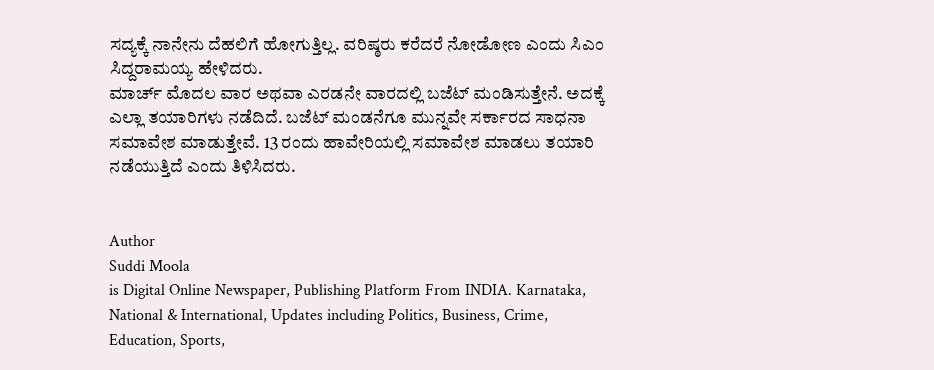ಸದ್ಯಕ್ಕೆ ನಾನೇನು ದೆಹಲಿಗೆ ಹೋಗುತ್ತಿಲ್ಲ. ವರಿಷ್ಠರು ಕರೆದರೆ ನೋಡೋಣ ಎಂದು ಸಿಎಂ ಸಿದ್ದರಾಮಯ್ಯ ಹೇಳಿದರು.
ಮಾರ್ಚ್ ಮೊದಲ ವಾರ ಅಥವಾ ಎರಡನೇ ವಾರದಲ್ಲಿ ಬಜೆಟ್ ಮಂಡಿಸುತ್ತೇನೆ. ಅದಕ್ಕೆ ಎಲ್ಲಾ ತಯಾರಿಗಳು ನಡೆದಿದೆ. ಬಜೆಟ್ ಮಂಡನೆಗೂ ಮುನ್ನವೇ ಸರ್ಕಾರದ ಸಾಧನಾ ಸಮಾವೇಶ ಮಾಡುತ್ತೇವೆ. 13 ರಂದು ಹಾವೇರಿಯಲ್ಲಿ ಸಮಾವೇಶ ಮಾಡಲು ತಯಾರಿ ನಡೆಯುತ್ತಿದೆ ಎಂದು ತಿಳಿಸಿದರು.


Author
Suddi Moola
is Digital Online Newspaper, Publishing Platform From INDIA. Karnataka, National & International, Updates including Politics, Business, Crime, Education, Sports,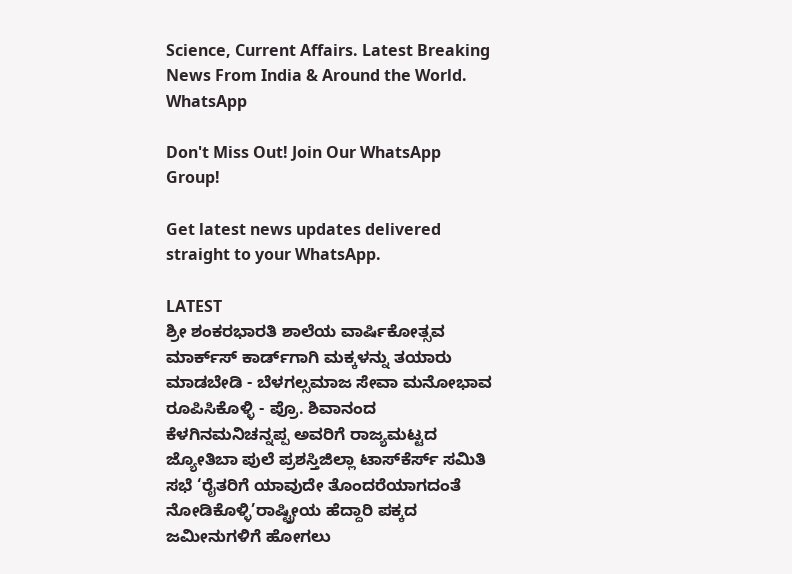Science, Current Affairs. Latest Breaking News From India & Around the World.
WhatsApp

Don't Miss Out! Join Our WhatsApp Group!

Get latest news updates delivered straight to your WhatsApp.

LATEST
ಶ್ರೀ ಶಂಕರಭಾರತಿ ಶಾಲೆಯ ವಾರ್ಷಿಕೋತ್ಸವ ಮಾರ್ಕ್‌ಸ್‌ ಕಾರ್ಡ್‌ಗಾಗಿ ಮಕ್ಕಳನ್ನು ತಯಾರು ಮಾಡಬೇಡಿ - ಬೆಳಗಲ್ಸಮಾಜ ಸೇವಾ ಮನೋಭಾವ ರೂಪಿಸಿಕೊಳ್ಳಿ - ಪ್ರೊ. ಶಿವಾನಂದ ಕೆಳಗಿನಮನಿಚನ್ನಪ್ಪ ಅವರಿಗೆ ರಾಜ್ಯಮಟ್ಟದ ಜ್ಯೋತಿಬಾ ಪುಲೆ ಪ್ರಶಸ್ತಿಜಿಲ್ಲಾ ಟಾಸ್‌‌ಕೆರ್ಸ್ ಸಮಿತಿ ಸಭೆ ‘ರೈತರಿಗೆ ಯಾವುದೇ ತೊಂದರೆಯಾಗದಂತೆ ನೋಡಿಕೊಳ್ಳಿ’ರಾಷ್ಟ್ರೀಯ ಹೆದ್ದಾರಿ ಪಕ್ಕದ ಜಮೀನುಗಳಿಗೆ ಹೋಗಲು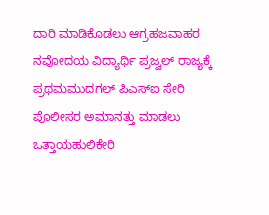ದಾರಿ ಮಾಡಿಕೊಡಲು ಆಗ್ರಹಜವಾಹರ ನವೋದಯ ವಿದ್ಯಾರ್ಥಿ ಪ್ರಜ್ವಲ್ ರಾಜ್ಯಕ್ಕೆ ಪ್ರಥಮಮುದಗಲ್ ಪಿಎಸ್‌ಐ ಸೇರಿ ಪೊಲೀಸರ ಅಮಾನತ್ತು ಮಾಡಲು ಒತ್ತಾಯಹುಲಿಕೇರಿ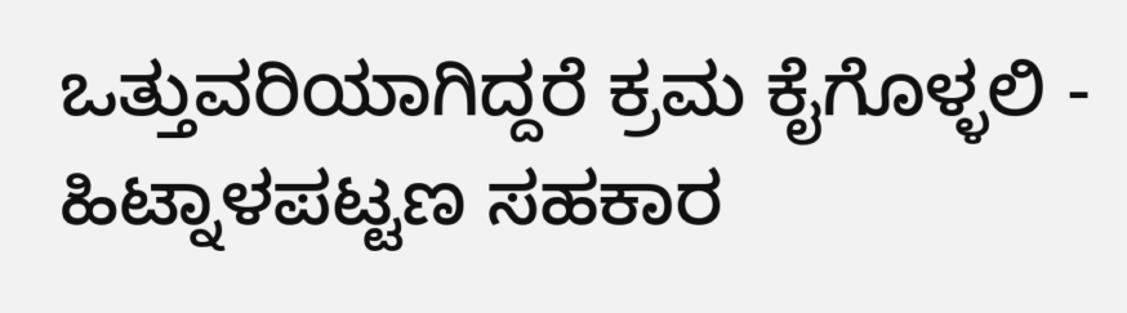ಒತ್ತುವರಿಯಾಗಿದ್ದರೆ ಕ್ರಮ ಕೈಗೊಳ್ಳಲಿ - ಹಿಟ್ನಾಳಪಟ್ಟಣ ಸಹಕಾರ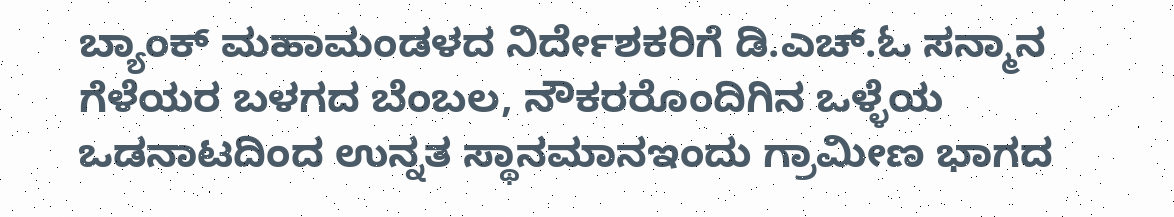ಬ್ಯಾಂಕ್ ಮಹಾಮಂಡಳದ ನಿರ್ದೇಶಕರಿಗೆ ಡಿ.ಎಚ್.ಓ ಸನ್ಮಾನ ಗೆಳೆಯರ ಬಳಗದ ಬೆಂಬಲ, ನೌಕರರೊಂದಿಗಿನ ಒಳ್ಳೆಯ ಒಡನಾಟದಿಂದ ಉನ್ನತ ಸ್ಥಾನಮಾನಇಂದು ಗ್ರಾಮೀಣ ಭಾಗದ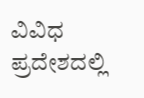ವಿವಿಧ ಪ್ರದೇಶದಲ್ಲಿ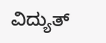ವಿದ್ಯುತ್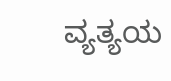ವ್ಯತ್ಯಯ